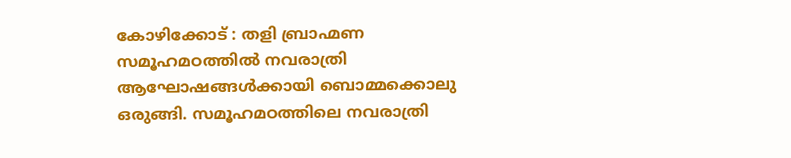കോഴിക്കോട് : തളി ബ്രാഹ്മണ സമൂഹമഠത്തിൽ നവരാത്രി ആഘോഷങ്ങൾക്കായി ബൊമ്മക്കൊലു ഒരുങ്ങി. സമൂഹമഠത്തിലെ നവരാത്രി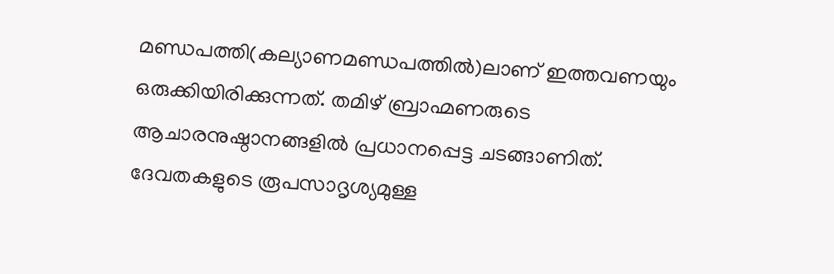മണ്ഡപത്തി(കല്യാണമണ്ഡപത്തിൽ)ലാണ് ഇത്തവണയും ഒരുക്കിയിരിക്കുന്നത്. തമിഴ് ബ്രാഹ്മണരുടെ ആചാരനുഷ്ഠാനങ്ങളിൽ പ്രധാനപ്പെട്ട ചടങ്ങാണിത്. ദേവതകളുടെ രൂപസാദൃശ്യമുള്ള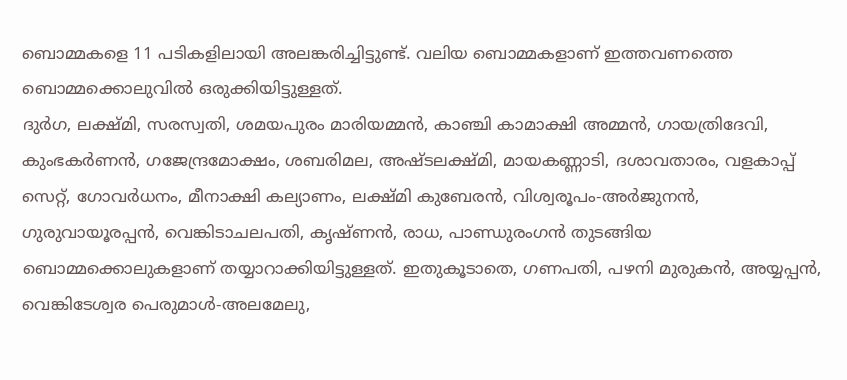ബൊമ്മകളെ 11 പടികളിലായി അലങ്കരിച്ചിട്ടുണ്ട്. വലിയ ബൊമ്മകളാണ് ഇത്തവണത്തെ ബൊമ്മക്കൊലുവിൽ ഒരുക്കിയിട്ടുള്ളത്.
ദുർഗ, ലക്ഷ്മി, സരസ്വതി, ശമയപുരം മാരിയമ്മൻ, കാഞ്ചി കാമാക്ഷി അമ്മൻ, ഗായത്രിദേവി, കുംഭകർണൻ, ഗജേന്ദ്രമോക്ഷം, ശബരിമല, അഷ്ടലക്ഷ്മി, മായകണ്ണാടി, ദശാവതാരം, വളകാപ്പ് സെറ്റ്, ഗോവർധനം, മീനാക്ഷി കല്യാണം, ലക്ഷ്മി കുബേരൻ, വിശ്വരൂപം-അർജുനൻ, ഗുരുവായൂരപ്പൻ, വെങ്കിടാചലപതി, കൃഷ്ണൻ, രാധ, പാണ്ഡുരംഗൻ തുടങ്ങിയ ബൊമ്മക്കൊലുകളാണ് തയ്യാറാക്കിയിട്ടുള്ളത്. ഇതുകൂടാതെ, ഗണപതി, പഴനി മുരുകൻ, അയ്യപ്പൻ, വെങ്കിടേശ്വര പെരുമാൾ-അലമേലു,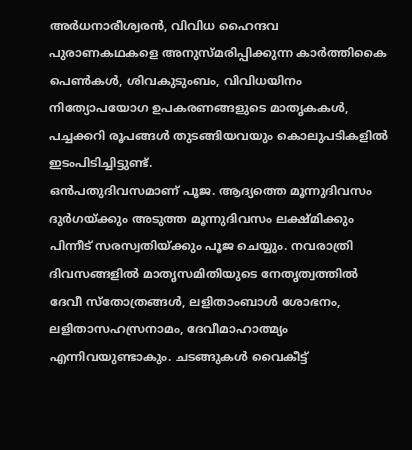അർധനാരീശ്വരൻ, വിവിധ ഹൈന്ദവ പുരാണകഥകളെ അനുസ്മരിപ്പിക്കുന്ന കാർത്തികൈ പെൺകൾ, ശിവകുടുംബം, വിവിധയിനം നിത്യോപയോഗ ഉപകരണങ്ങളുടെ മാതൃകകൾ, പച്ചക്കറി രൂപങ്ങൾ തുടങ്ങിയവയും കൊലുപടികളിൽ ഇടംപിടിച്ചിട്ടുണ്ട്.
ഒൻപതുദിവസമാണ് പൂജ. ആദ്യത്തെ മൂന്നുദിവസം ദുർഗയ്ക്കും അടുത്ത മൂന്നുദിവസം ലക്ഷ്മിക്കും പിന്നീട് സരസ്വതിയ്ക്കും പൂജ ചെയ്യും. നവരാത്രി ദിവസങ്ങളിൽ മാതൃസമിതിയുടെ നേതൃത്വത്തിൽ ദേവീ സ്തോത്രങ്ങൾ, ലളിതാംബാൾ ശോഭനം, ലളിതാസഹസ്രനാമം, ദേവീമാഹാത്മ്യം എന്നിവയുണ്ടാകും. ചടങ്ങുകൾ വൈകീട്ട്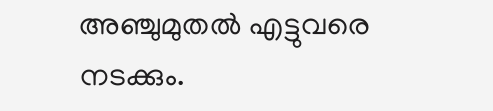അഞ്ചുമുതൽ എട്ടുവരെ നടക്കും.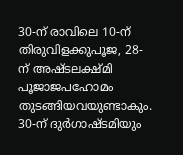30-ന് രാവിലെ 10-ന് തിരുവിളക്കുപൂജ, 28-ന് അഷ്ടലക്ഷ്മി പൂജാജപഹോമം തുടങ്ങിയവയുണ്ടാകും. 30-ന് ദുർഗാഷ്ടമിയും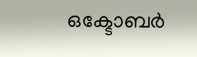ഒക്ടോബർ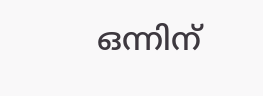ഒന്നിന്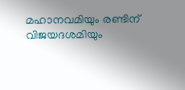മഹാനവമിയും രണ്ടിന് വിജയദശമിയും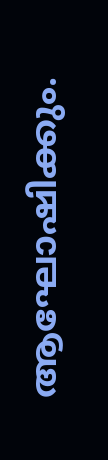ആഘോഷിക്കും.